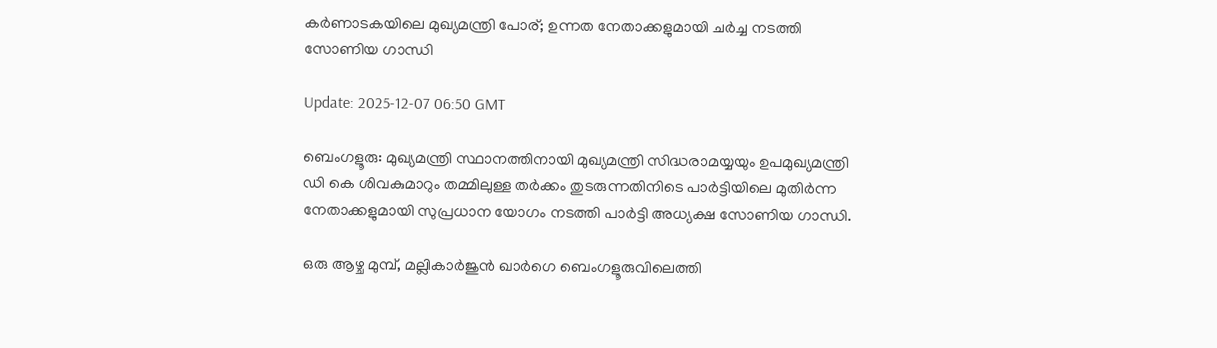കര്‍ണാടകയിലെ മുഖ്യമന്ത്രി പോര്; ഉന്നത നേതാക്കളുമായി ചര്‍ച്ച നടത്തി സോണിയ ഗാന്ധി

Update: 2025-12-07 06:50 GMT

ബെംഗളൂരു: മുഖ്യമന്ത്രി സ്ഥാനത്തിനായി മുഖ്യമന്ത്രി സിദ്ധരാമയ്യയും ഉപമുഖ്യമന്ത്രി ഡി കെ ശിവകുമാറും തമ്മിലുള്ള തര്‍ക്കം തുടരുന്നതിനിടെ പാര്‍ട്ടിയിലെ മുതിര്‍ന്ന നേതാക്കളുമായി സുപ്രധാന യോഗം നടത്തി പാര്‍ട്ടി അധ്യക്ഷ സോണിയ ഗാന്ധി.

ഒരു ആഴ്ച മുമ്പ്, മല്ലികാര്‍ജുന്‍ ഖാര്‍ഗെ ബെംഗളൂരുവിലെത്തി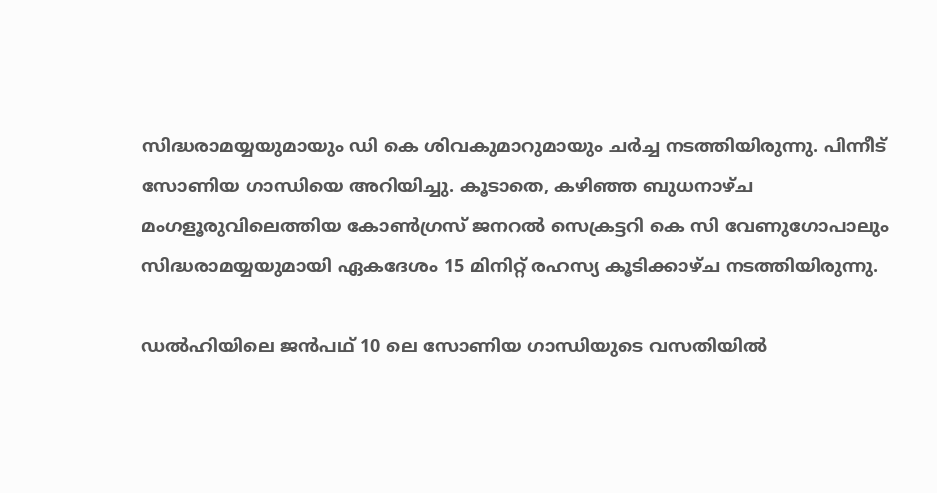സിദ്ധരാമയ്യയുമായും ഡി കെ ശിവകുമാറുമായും ചര്‍ച്ച നടത്തിയിരുന്നു. പിന്നീട് സോണിയ ഗാന്ധിയെ അറിയിച്ചു. കൂടാതെ, കഴിഞ്ഞ ബുധനാഴ്ച മംഗളൂരുവിലെത്തിയ കോണ്‍ഗ്രസ് ജനറല്‍ സെക്രട്ടറി കെ സി വേണുഗോപാലും സിദ്ധരാമയ്യയുമായി ഏകദേശം 15 മിനിറ്റ് രഹസ്യ കൂടിക്കാഴ്ച നടത്തിയിരുന്നു.

ഡല്‍ഹിയിലെ ജന്‍പഥ് 10 ലെ സോണിയ ഗാന്ധിയുടെ വസതിയില്‍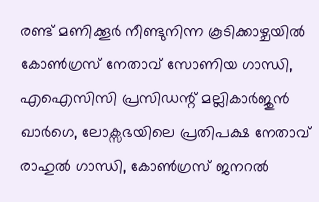രണ്ട് മണിക്കൂര്‍ നീണ്ടുനിന്ന കൂടിക്കാഴ്ചയില്‍ കോണ്‍ഗ്രസ് നേതാവ് സോണിയ ഗാന്ധി, എഐസിസി പ്രസിഡന്റ് മല്ലികാര്‍ജുന്‍ ഖാര്‍ഗെ, ലോക്സഭയിലെ പ്രതിപക്ഷ നേതാവ് രാഹുല്‍ ഗാന്ധി, കോണ്‍ഗ്രസ് ജനറല്‍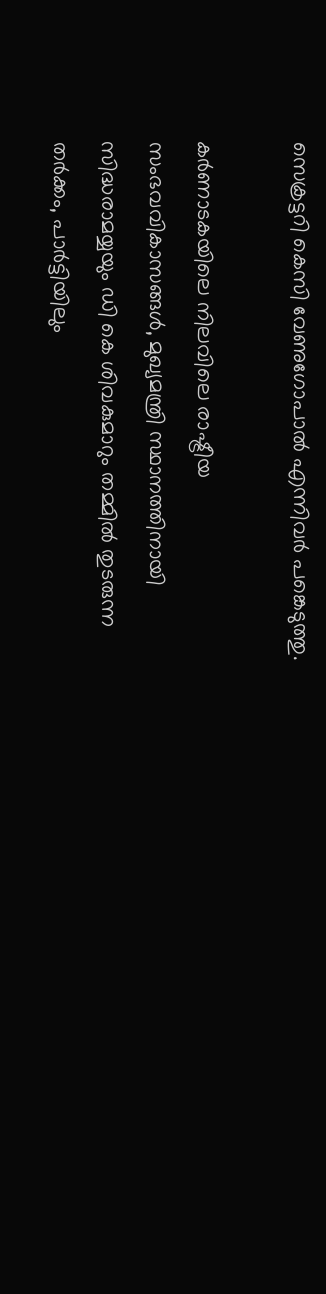സെക്രട്ടറി കെസി വേണുഗോപാല്‍ എന്നിവര്‍ പങ്കെടുത്തു.

കര്‍ണാടകയിലെ നിലവിലെ രാഷ്ട്രീയ സംഭവവികാസങ്ങള്‍, മുഖ്യമന്ത്രി സ്ഥാനത്തിനായി സിദ്ധരാമയ്യയും ഡി കെ ശിവകുമാറും തമ്മില്‍ തുടരുന്ന തര്‍ക്കം, പാര്‍ട്ടിയിലും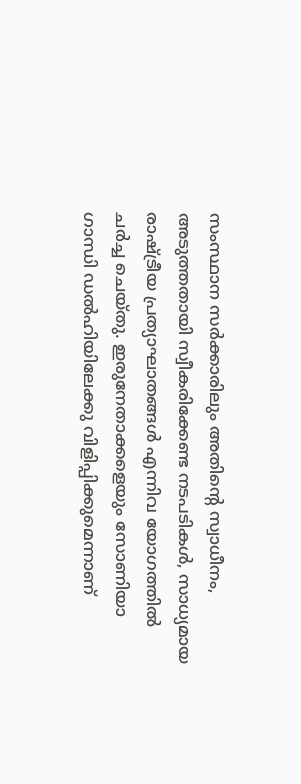സംസ്ഥാന സര്‍ക്കാരിലും അതിന്റെ സ്വാധീനം, അടുത്തതായി സ്വീകരിക്കേണ്ട നടപടികള്‍, സാധ്യമായ രാഷ്ട്രീയ പ്രത്യാഘാതങ്ങള്‍ എന്നിവ യോഗത്തില്‍ ചര്‍ച്ച ചെയ്തു. ഇരുനേതാക്കളെയും സോണിയാ ഗാന്ധി ഡല്‍ഹിയിലേക്കു വിളിപ്പിക്കുമെന്നാണ്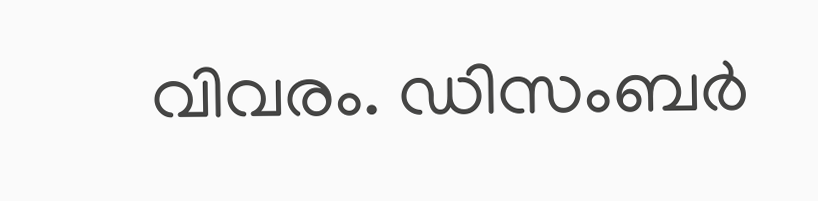വിവരം. ഡിസംബര്‍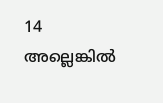14 അല്ലെങ്കില്‍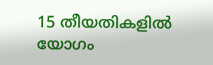15 തീയതികളില്‍ യോഗം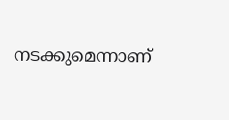നടക്കുമെന്നാണ്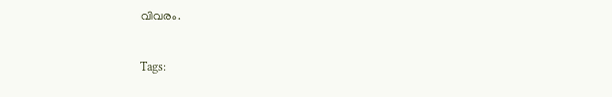വിവരം.

Tags: